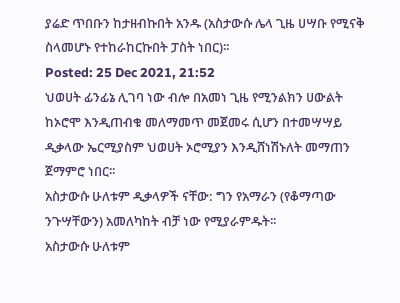ያሬድ ጥበቡን ከታዘብኩበት አንዱ (አስታውሱ ሌላ ጊዜ ሀሣቡ የሚናቅ ስላመሆኑ የተከራከርኩበት ፓስት ነበር)፡፡
Posted: 25 Dec 2021, 21:52
ህወሀት ፊንፊኔ ሊገባ ነው ብሎ በአመነ ጊዜ የሚንልክን ሀውልት ከኦሮሞ እንዲጠብቁ መለማመጥ መጀመሩ ሲሆን በተመሣሣይ ዲቃላው ኤርሚያስም ህወሀት ኦሮሚያን እንዲሸነሽኑለት መማጠን ጀማምሮ ነበር፡፡
አስታውሱ ሁለቱም ዲቃላዎች ናቸው: ግን የአማራን (የቆማጣው ንጉሣቸውን) አመለካከት ብቻ ነው የሚያራምዱት፡፡
አስታውሱ ሁለቱም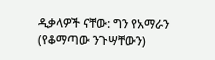ዲቃላዎች ናቸው: ግን የአማራን (የቆማጣው ንጉሣቸውን)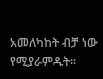አመለካከት ብቻ ነው የሚያራምዱት፡፡